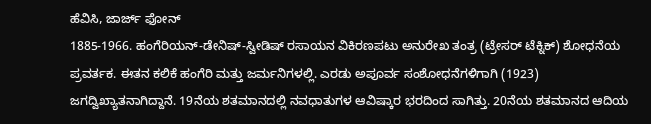ಹೆವಿಸಿ, ಜಾರ್ಜ್ ಫೋನ್
1885-1966. ಹಂಗೆರಿಯನ್-ಡೇನಿಷ್-ಸ್ವೀಡಿಷ್ ರಸಾಯನ ವಿಕಿರಣಪಟು ಅನುರೇಖ ತಂತ್ರ (ಟ್ರೇಸರ್ ಟೆಕ್ನಿಕ್) ಶೋಧನೆಯ ಪ್ರವರ್ತಕ. ಈತನ ಕಲಿಕೆ ಹಂಗೆರಿ ಮತ್ತು ಜರ್ಮನಿಗಳಲ್ಲಿ. ಎರಡು ಅಪೂರ್ವ ಸಂಶೋಧನೆಗಳಿಗಾಗಿ (1923) ಜಗದ್ವಿಖ್ಯಾತನಾಗಿದ್ದಾನೆ. 19ನೆಯ ಶತಮಾನದಲ್ಲಿ ನವಧಾತುಗಳ ಆವಿಷ್ಕಾರ ಭರದಿಂದ ಸಾಗಿತ್ತು. 20ನೆಯ ಶತಮಾನದ ಆದಿಯ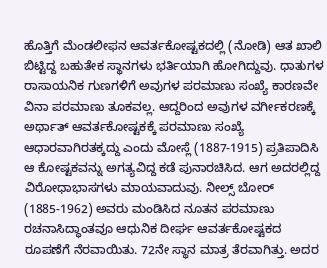ಹೊತ್ತಿಗೆ ಮೆಂಡಲೀಫನ ಆವರ್ತಕೋಷ್ಟಕದಲ್ಲಿ (ನೋಡಿ) ಆತ ಖಾಲಿ ಬಿಟ್ಟಿದ್ದ ಬಹುತೇಕ ಸ್ಥಾನಗಳು ಭರ್ತಿಯಾಗಿ ಹೋಗಿದ್ದುವು. ಧಾತುಗಳ ರಾಸಾಯನಿಕ ಗುಣಗಳಿಗೆ ಅವುಗಳ ಪರಮಾಣು ಸಂಖ್ಯೆ ಕಾರಣವೇ ವಿನಾ ಪರಮಾಣು ತೂಕವಲ್ಲ. ಆದ್ದರಿಂದ ಅವುಗಳ ವರ್ಗೀಕರಣಕ್ಕೆ ಅರ್ಥಾತ್ ಆವರ್ತಕೋಷ್ಟಕಕ್ಕೆ ಪರಮಾಣು ಸಂಖ್ಯೆ ಆಧಾರವಾಗಿರತಕ್ಕದ್ದು ಎಂದು ಮೋಸ್ಲೆ (1887-1915) ಪ್ರತಿಪಾದಿಸಿ ಆ ಕೋಷ್ಟಕವನ್ನು ಅಗತ್ಯವಿದ್ದ ಕಡೆ ಪುನಾರಚಿಸಿದ. ಆಗ ಅದರಲ್ಲಿದ್ದ ವಿರೋಧಾಭಾಸಗಳು ಮಾಯವಾದುವು. ನೀಲ್ಸ್ ಬೋರ್ (1885-1962) ಅವರು ಮಂಡಿಸಿದ ನೂತನ ಪರಮಾಣು ರಚನಾಸಿದ್ಧಾಂತವೂ ಆಧುನಿಕ ದೀರ್ಘ ಆವರ್ತಕೋಷ್ಟಕದ ರೂಪಣೆಗೆ ನೆರವಾಯಿತು. 72ನೇ ಸ್ಥಾನ ಮಾತ್ರ ತೆರವಾಗಿತ್ತು. ಅದರ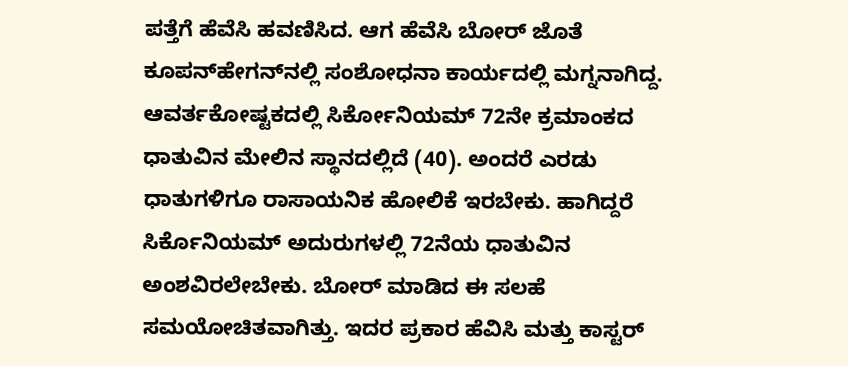ಪತ್ತೆಗೆ ಹೆವೆಸಿ ಹವಣಿಸಿದ. ಆಗ ಹೆವೆಸಿ ಬೋರ್ ಜೊತೆ ಕೂಪನ್‍ಹೇಗನ್‍ನಲ್ಲಿ ಸಂಶೋಧನಾ ಕಾರ್ಯದಲ್ಲಿ ಮಗ್ನನಾಗಿದ್ದ. ಆವರ್ತಕೋಷ್ಟಕದಲ್ಲಿ ಸಿರ್ಕೋನಿಯಮ್ 72ನೇ ಕ್ರಮಾಂಕದ ಧಾತುವಿನ ಮೇಲಿನ ಸ್ಥಾನದಲ್ಲಿದೆ (40). ಅಂದರೆ ಎರಡು ಧಾತುಗಳಿಗೂ ರಾಸಾಯನಿಕ ಹೋಲಿಕೆ ಇರಬೇಕು. ಹಾಗಿದ್ದರೆ ಸಿರ್ಕೊನಿಯಮ್ ಅದುರುಗಳಲ್ಲಿ 72ನೆಯ ಧಾತುವಿನ ಅಂಶವಿರಲೇಬೇಕು. ಬೋರ್ ಮಾಡಿದ ಈ ಸಲಹೆ ಸಮಯೋಚಿತವಾಗಿತ್ತು. ಇದರ ಪ್ರಕಾರ ಹೆವಿಸಿ ಮತ್ತು ಕಾಸ್ಟರ್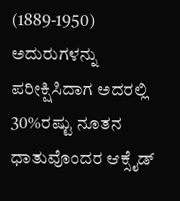(1889-1950) ಅದುರುಗಳನ್ನು ಪರೀಕ್ಷಿಸಿದಾಗ ಅದರಲ್ಲಿ 30%ರಷ್ಟು ನೂತನ ಧಾತುವೊಂದರ ಆಕ್ಸೈಡ್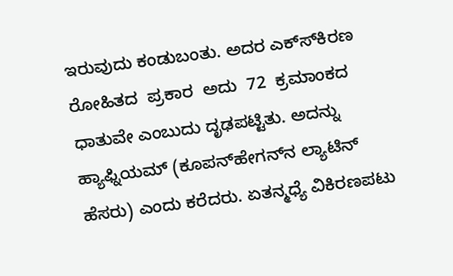ಇರುವುದು ಕಂಡುಬಂತು. ಅದರ ಎಕ್ಸ್‍ಕಿರಣ  ರೋಹಿತದ  ಪ್ರಕಾರ  ಅದು  72  ಕ್ರಮಾಂಕದ ಧಾತುವೇ ಎಂಬುದು ದೃಢಪಟ್ಟಿತು. ಅದನ್ನು ಹ್ಯಾಫ್ನಿಯಮ್ (ಕೂಪನ್‍ಹೇಗನ್‍ನ ಲ್ಯಾಟಿನ್ ಹೆಸರು) ಎಂದು ಕರೆದರು. ಏತನ್ಮಧ್ಯೆ ವಿಕಿರಣಪಟು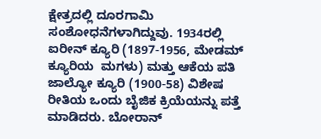ಕ್ಷೇತ್ರದಲ್ಲಿ ದೂರಗಾಮಿ ಸಂಶೋಧನೆಗಳಾಗಿದ್ದುವು. 1934ರಲ್ಲಿ ಐರೀನ್ ಕ್ಯೂರಿ (1897-1956, ಮೇಡಮ್ ಕ್ಯೂರಿಯ  ಮಗಳು) ಮತ್ತು ಆಕೆಯ ಪತಿ ಜಾಲ್ಯೋ ಕ್ಯೂರಿ (1900-58) ವಿಶೇಷ ರೀತಿಯ ಒಂದು ಬೈಜಿಕ ಕ್ರಿಯೆಯನ್ನು ಪತ್ತೆ ಮಾಡಿದರು. ಬೋರಾನ್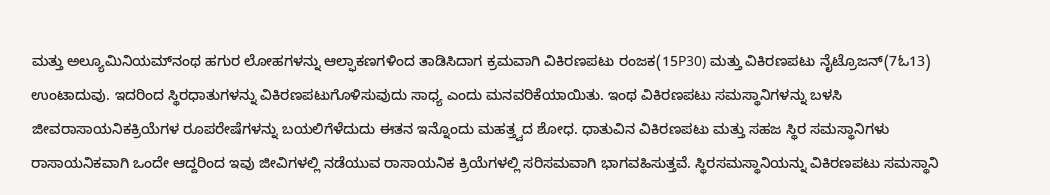ಮತ್ತು ಅಲ್ಯೂಮಿನಿಯಮ್‍ನಂಥ ಹಗುರ ಲೋಹಗಳನ್ನು ಆಲ್ಫಾಕಣಗಳಿಂದ ತಾಡಿಸಿದಾಗ ಕ್ರಮವಾಗಿ ವಿಕಿರಣಪಟು ರಂಜಕ(15P30) ಮತ್ತು ವಿಕಿರಣಪಟು ನೈಟ್ರೊಜನ್(7ಓ13) ಉಂಟಾದುವು. ಇದರಿಂದ ಸ್ಥಿರಧಾತುಗಳನ್ನು ವಿಕಿರಣಪಟುಗೊಳಿಸುವುದು ಸಾಧ್ಯ ಎಂದು ಮನವರಿಕೆಯಾಯಿತು. ಇಂಥ ವಿಕಿರಣಪಟು ಸಮಸ್ಥಾನಿಗಳನ್ನು ಬಳಸಿ ಜೀವರಾಸಾಯನಿಕಕ್ರಿಯೆಗಳ ರೂಪರೇಷೆಗಳನ್ನು ಬಯಲಿಗೆಳೆದುದು ಈತನ ಇನ್ನೊಂದು ಮಹತ್ತ್ವದ ಶೋಧ. ಧಾತುವಿನ ವಿಕಿರಣಪಟು ಮತ್ತು ಸಹಜ ಸ್ಥಿರ ಸಮಸ್ಥಾನಿಗಳು ರಾಸಾಯನಿಕವಾಗಿ ಒಂದೇ ಆದ್ದರಿಂದ ಇವು ಜೀವಿಗಳಲ್ಲಿ ನಡೆಯುವ ರಾಸಾಯನಿಕ ಕ್ರಿಯೆಗಳಲ್ಲಿ ಸರಿಸಮವಾಗಿ ಭಾಗವಹಿಸುತ್ತವೆ. ಸ್ಥಿರಸಮಸ್ಥಾನಿಯನ್ನು ವಿಕಿರಣಪಟು ಸಮಸ್ಥಾನಿ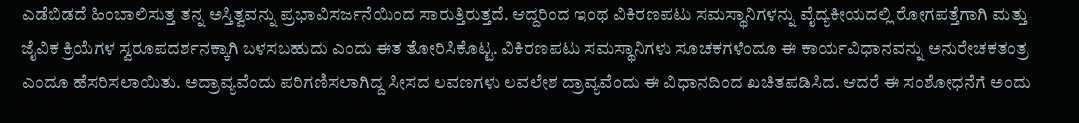ಎಡೆಬಿಡದೆ ಹಿಂಬಾಲಿಸುತ್ತ ತನ್ನ ಅಸ್ತಿತ್ವವನ್ನು ಪ್ರಭಾವಿಸರ್ಜನೆಯಿಂದ ಸಾರುತ್ತಿರುತ್ತದೆ. ಆದ್ದರಿಂದ ಇಂಥ ವಿಕಿರಣಪಟು ಸಮಸ್ಥಾನಿಗಳನ್ನು ವೈದ್ಯಕೀಯದಲ್ಲಿ ರೋಗಪತ್ತೆಗಾಗಿ ಮತ್ತು ಜೈವಿಕ ಕ್ರಿಯೆಗಳ ಸ್ವರೂಪದರ್ಶನಕ್ಕಾಗಿ ಬಳಸಬಹುದು ಎಂದು ಈತ ತೋರಿಸಿಕೊಟ್ಟ. ವಿಕಿರಣಪಟು ಸಮಸ್ಥಾನಿಗಳು ಸೂಚಕಗಳೆಂದೂ ಈ ಕಾರ್ಯವಿಧಾನವನ್ನು ಅನುರೇಚಕತಂತ್ರ ಎಂದೂ ಹೆಸರಿಸಲಾಯಿತು. ಅದ್ರಾವ್ಯವೆಂದು ಪರಿಗಣಿಸಲಾಗಿದ್ದ ಸೀಸದ ಲವಣಗಳು ಲವಲೇಶ ದ್ರಾವ್ಯವೆಂದು ಈ ವಿಧಾನದಿಂದ ಖಚಿತಪಡಿಸಿದ. ಆದರೆ ಈ ಸಂಶೋಧನೆಗೆ ಅಂದು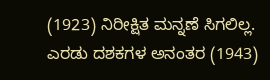(1923) ನಿರೀಕ್ಷಿತ ಮನ್ನಣೆ ಸಿಗಲಿಲ್ಲ. ಎರಡು ದಶಕಗಳ ಅನಂತರ (1943)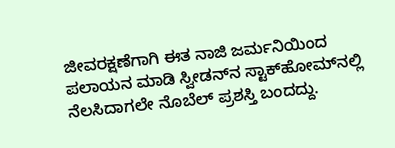ಜೀವರಕ್ಷಣೆಗಾಗಿ ಈತ ನಾಜಿ ಜರ್ಮನಿಯಿಂದ ಪಲಾಯನ ಮಾಡಿ ಸ್ವೀಡನ್‍ನ ಸ್ಟಾಕ್‍ಹೋಮ್‍ನಲ್ಲಿ ನೆಲಸಿದಾಗಲೇ ನೊಬೆಲ್ ಪ್ರಶಸ್ತಿ ಬಂದದ್ದು.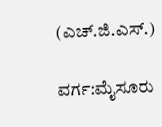(ಎಚ್.ಜಿ.ಎಸ್.)

ವರ್ಗ:ಮೈಸೂರು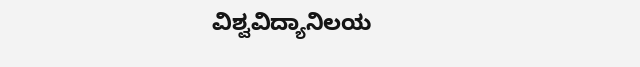ವಿಶ್ವವಿದ್ಯಾನಿಲಯ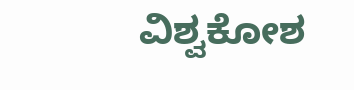ವಿಶ್ವಕೋಶ